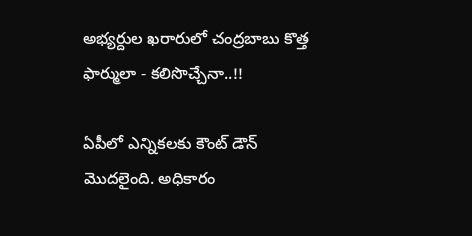అభ్యర్దుల ఖరారులో చంద్రబాబు కొత్త ఫార్ములా - కలిసొచ్చేనా..!!

ఏపీలో ఎన్నికలకు కౌంట్ డౌన్ మొదలైంది. అధికారం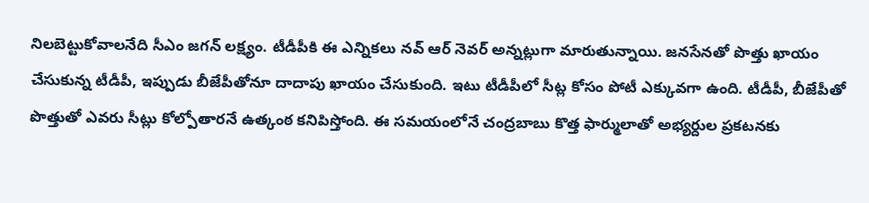నిలబెట్టుకోవాలనేది సీఎం జగన్ లక్ష్యం. టీడీపీకి ఈ ఎన్నికలు నవ్ ఆర్ నెవర్ అన్నట్లుగా మారుతున్నాయి. జనసేనతో పొత్తు ఖాయం చేసుకున్న టీడీపీ, ఇప్పుడు బీజేపీతోనూ దాదాపు ఖాయం చేసుకుంది. ఇటు టీడీపీలో సీట్ల కోసం పోటీ ఎక్కువగా ఉంది. టీడీపీ, బీజేపీతో పొత్తుతో ఎవరు సీట్లు కోల్పోతారనే ఉత్కంఠ కనిపిస్తోంది. ఈ సమయంలోనే చంద్రబాబు కొత్త ఫార్ములాతో అభ్యర్దుల ప్రకటనకు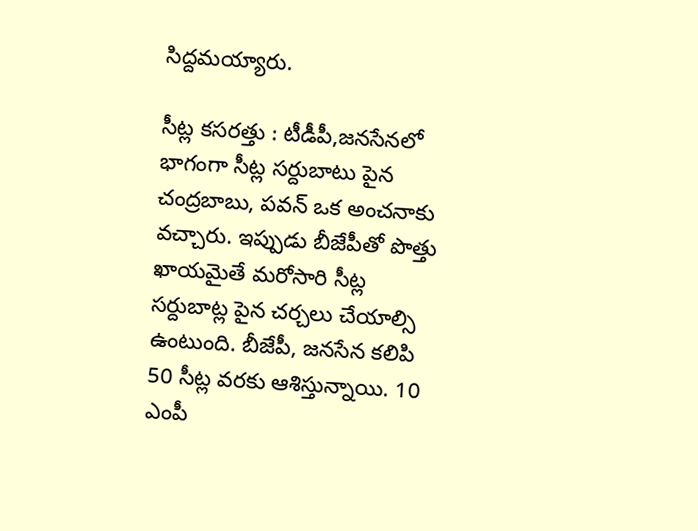సిద్దమయ్యారు.

సీట్ల కసరత్తు : టీడీపీ,జనసేనలో భాగంగా సీట్ల సర్దుబాటు పైన చంద్రబాబు, పవన్ ఒక అంచనాకు వచ్చారు. ఇప్పుడు బీజేపీతో పొత్తు ఖాయమైతే మరోసారి సీట్ల సర్దుబాట్ల పైన చర్చలు చేయాల్సి ఉంటుంది. బీజేపీ, జనసేన కలిపి 50 సీట్ల వరకు ఆశిస్తున్నాయి. 10 ఎంపీ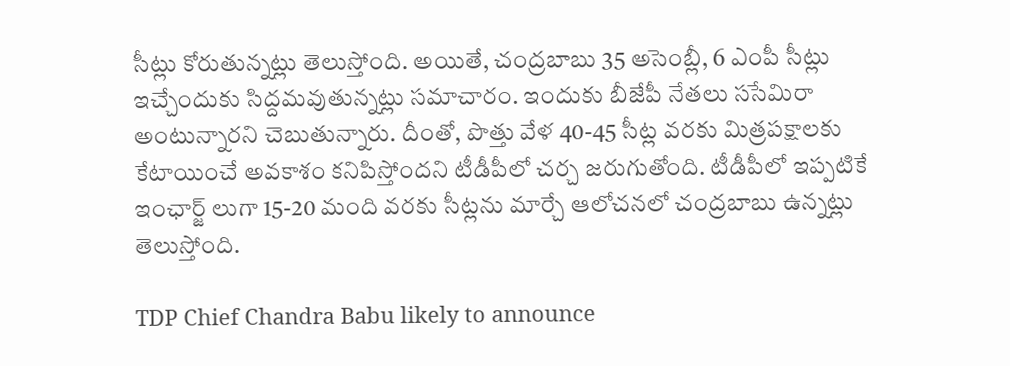సీట్లు కోరుతున్నట్లు తెలుస్తోంది. అయితే, చంద్రబాబు 35 అసెంబ్లీ, 6 ఎంపీ సీట్లు ఇచ్చేందుకు సిద్దమవుతున్నట్లు సమాచారం. ఇందుకు బీజేపీ నేతలు ససేమిరా అంటున్నారని చెబుతున్నారు. దీంతో, పొత్తు వేళ 40-45 సీట్ల వరకు మిత్రపక్షాలకు కేటాయించే అవకాశం కనిపిస్తోందని టీడీపీలో చర్చ జరుగుతోంది. టీడీపీలో ఇప్పటికే ఇంఛార్జ్ లుగా 15-20 మంది వరకు సీట్లను మార్చే ఆలోచనలో చంద్రబాబు ఉన్నట్లు తెలుస్తోంది.

TDP Chief Chandra Babu likely to announce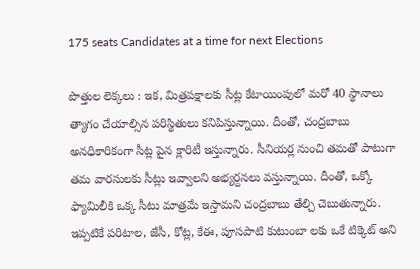175 seats Candidates at a time for next Elections

పొత్తుల లెక్కలు : ఇక, మిత్రపక్షాలకు సీట్ల కేటాయింపులో మరో 40 స్థానాలు త్యాగం చేయాల్సిన పరిస్థితులు కనిపిస్తున్నాయి. దీంతో, చంద్రబాబు అనధికారికంగా సీట్ల పైన క్లారిటీ ఇస్తున్నారు. సీనియర్ల నుంచి తమతో పాటుగా తమ వారసులకు సీట్లు ఇవ్వాలని అభ్యర్దనలు వస్తున్నాయి. దీంతో, ఒక్కో ఫ్యామిలీకి ఒక్క సీటు మాత్రమే ఇస్తామని చంద్రబాబు తేల్చి చెబుతున్నారు. ఇప్పటికే పరిటాల, జేసీ, కోట్ల, కేఈ, పూసపాటి కుటుంబా లకు ఒకే టిక్కెట్ అని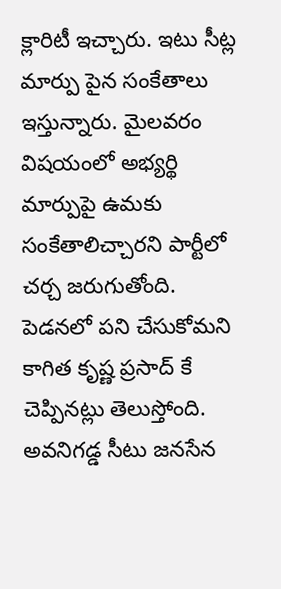క్లారిటీ ఇచ్చారు. ఇటు సీట్ల మార్పు పైన సంకేతాలు ఇస్తున్నారు. మైలవరం విషయంలో అభ్యర్థి మార్పుపై ఉమకు సంకేతాలిచ్చారని పార్టీలో చర్చ జరుగుతోంది. పెడనలో పని చేసుకోమని కాగిత కృష్ణ ప్రసాద్ కే చెప్పినట్లు తెలుస్తోంది. అవనిగడ్డ సీటు జనసేన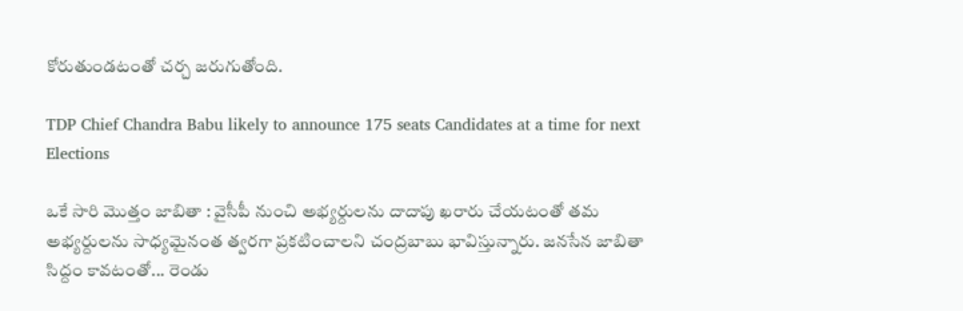కోరుతుండటంతో చర్చ జరుగుతోంది.

TDP Chief Chandra Babu likely to announce 175 seats Candidates at a time for next Elections

ఒకే సారి మొత్తం జాబితా : వైసీపీ నుంచి అభ్యర్దులను దాదాపు ఖరారు చేయటంతో తమ అభ్యర్దులను సాధ్యమైనంత త్వరగా ప్రకటించాలని చంద్రబాబు భావిస్తున్నారు. జనసేన జాబితా సిద్దం కావటంతో... రెండు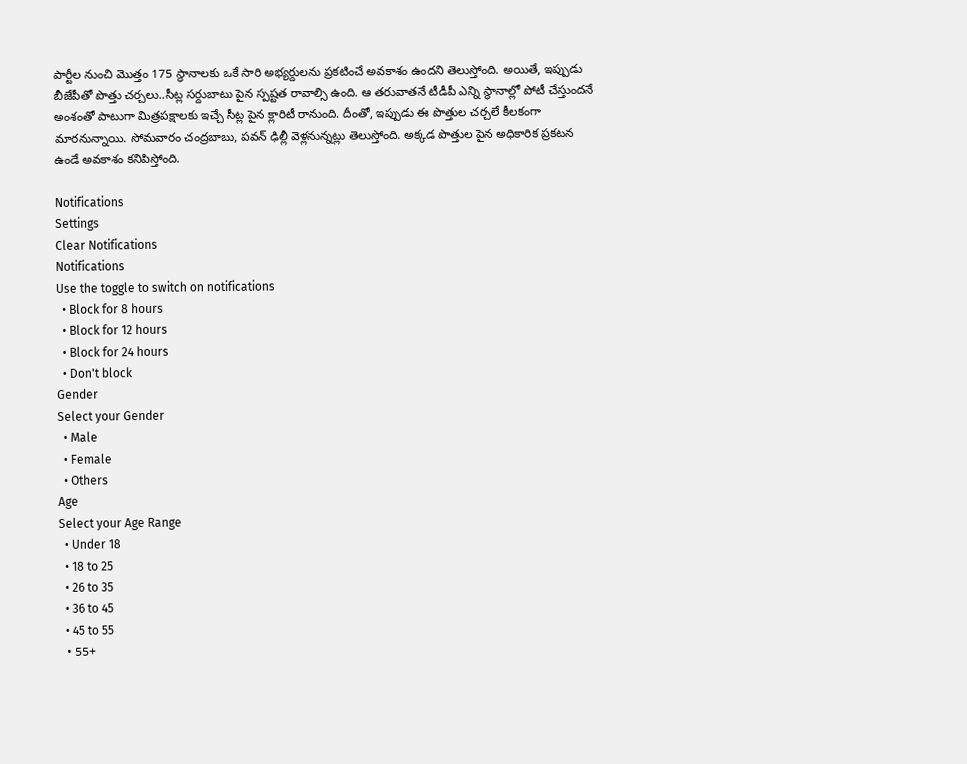పార్టీల నుంచి మొత్తం 175 స్థానాలకు ఒకే సారి అభ్యర్దులను ప్రకటించే అవకాశం ఉందని తెలుస్తోంది. అయితే, ఇప్పుడు బీజేపీతో పొత్తు చర్చలు..సీట్ల సర్దుబాటు పైన స్పష్టత రావాల్సి ఉంది. ఆ తరువాతనే టీడీపీ ఎన్ని స్థానాల్లో పోటీ చేస్తుందనే అంశంతో పాటుగా మిత్రపక్షాలకు ఇచ్చే సీట్ల పైన క్లారిటీ రానుంది. దీంతో, ఇప్పుడు ఈ పొత్తుల చర్చలే కీలకంగా మారనున్నాయి. సోమవారం చంద్రబాబు, పవన్ ఢిల్లీ వెళ్లనున్నట్లు తెలుస్తోంది. అక్కడ పొత్తుల పైన అధికారిక ప్రకటన ఉండే అవకాశం కనిపిస్తోంది.

Notifications
Settings
Clear Notifications
Notifications
Use the toggle to switch on notifications
  • Block for 8 hours
  • Block for 12 hours
  • Block for 24 hours
  • Don't block
Gender
Select your Gender
  • Male
  • Female
  • Others
Age
Select your Age Range
  • Under 18
  • 18 to 25
  • 26 to 35
  • 36 to 45
  • 45 to 55
  • 55+